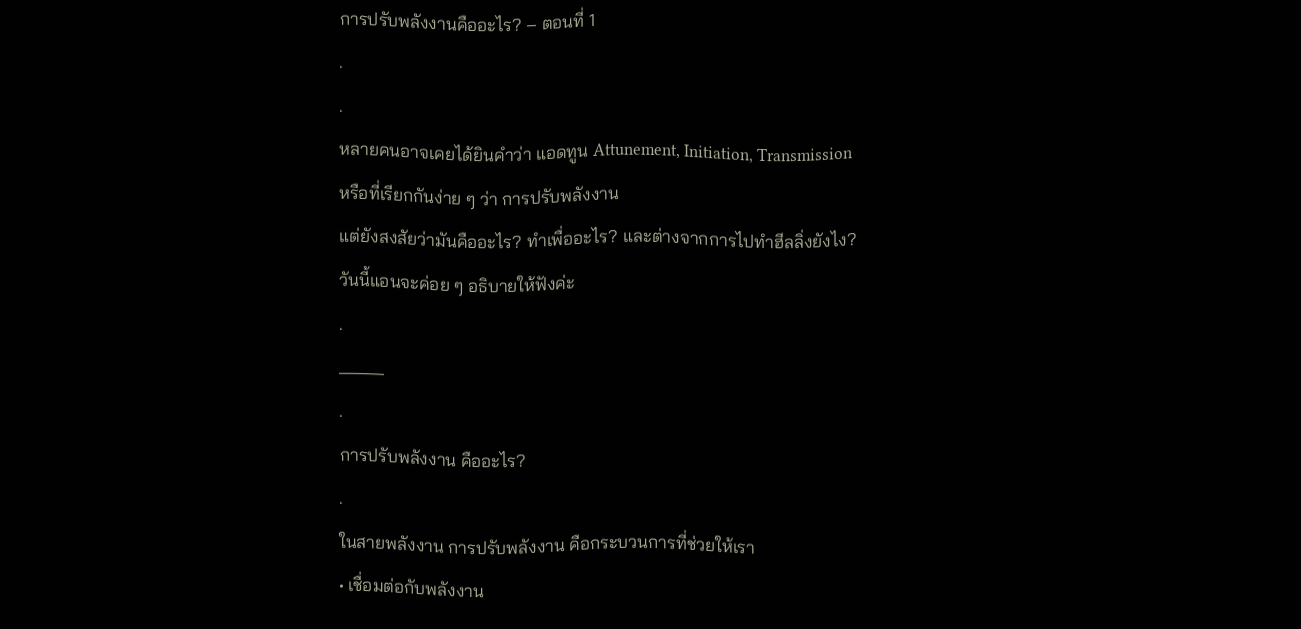การปรับพลังงานคืออะไร? – ตอนที่ 1
.
.
หลายคนอาจเคยได้ยินคำว่า แอดทูน Attunement, Initiation, Transmission
หรือที่เรียกกันง่าย ๆ ว่า การปรับพลังงาน
แต่ยังสงสัยว่ามันคืออะไร? ทำเพื่ออะไร? และต่างจากการไปทำฮีลลิ่งยังไง?
วันนี้แอนจะค่อย ๆ อธิบายให้ฟังค่ะ
.
_____
.
การปรับพลังงาน คืออะไร?
.
ในสายพลังงาน การปรับพลังงาน คือกระบวนการที่ช่วยให้เรา
• เชื่อมต่อกับพลังงาน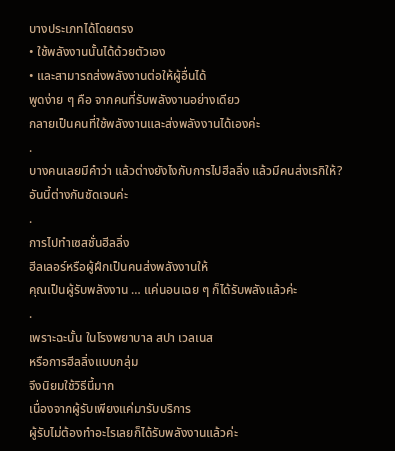บางประเภทได้โดยตรง
• ใช้พลังงานนั้นได้ด้วยตัวเอง
• และสามารถส่งพลังงานต่อให้ผู้อื่นได้
พูดง่าย ๆ คือ จากคนที่รับพลังงานอย่างเดียว
กลายเป็นคนที่ใช้พลังงานและส่งพลังงานได้เองค่ะ
.
บางคนเลยมีคำว่า แล้วต่างยังไงกับการไปฮีลลิ่ง แล้วมีคนส่งเรกิให้?
อันนี้ต่างกันชัดเจนค่ะ
.
การไปทำเซสชั่นฮีลลิ่ง
ฮีลเลอร์หรือผู้ฝึกเป็นคนส่งพลังงานให้
คุณเป็นผู้รับพลังงาน … แค่นอนเฉย ๆ ก็ได้รับพลังแล้วค่ะ
.
เพราะฉะนั้น ในโรงพยาบาล สปา เวลเนส
หรือการฮีลลิ่งแบบกลุ่ม
จึงนิยมใช้วิธีนี้มาก
เนื่องจากผู้รับเพียงแค่มารับบริการ
ผู้รับไม่ต้องทำอะไรเลยก็ได้รับพลังงานแล้วค่ะ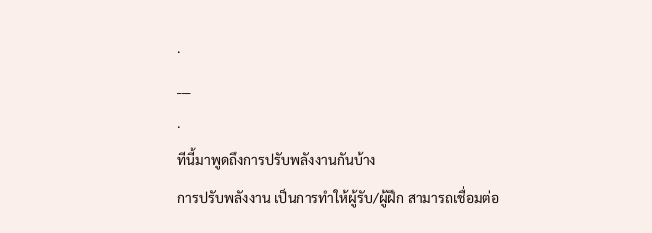.
___
.
ทีนี้มาพูดถึงการปรับพลังงานกันบ้าง
การปรับพลังงาน เป็นการทำให้ผู้รับ/ผู้ฝึก สามารถเชื่อมต่อ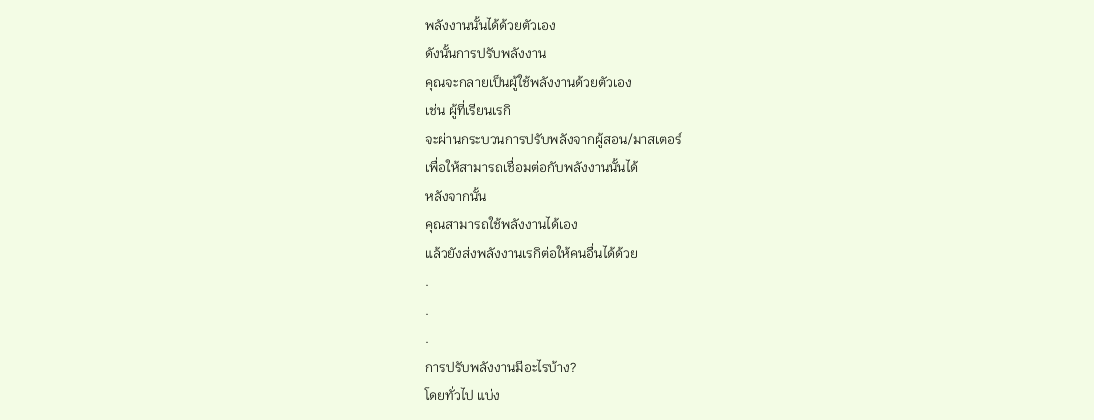พลังงานนั้นได้ด้วยตัวเอง
ดังนั้นการปรับพลังงาน
คุณจะกลายเป็นผู้ใช้พลังงานด้วยตัวเอง
เช่น ผู้ที่เรียนเรกิ
จะผ่านกระบวนการปรับพลังจากผู้สอน/มาสเตอร์
เพื่อให้สามารถเชื่อมต่อกับพลังงานนั้นได้
หลังจากนั้น
คุณสามารถใช้พลังงานได้เอง
แล้วยังส่งพลังงานเรกิต่อให้คนอื่นได้ด้วย
.
.
.
การปรับพลังงานมีอะไรบ้าง?
โดยทั่วไป แบ่ง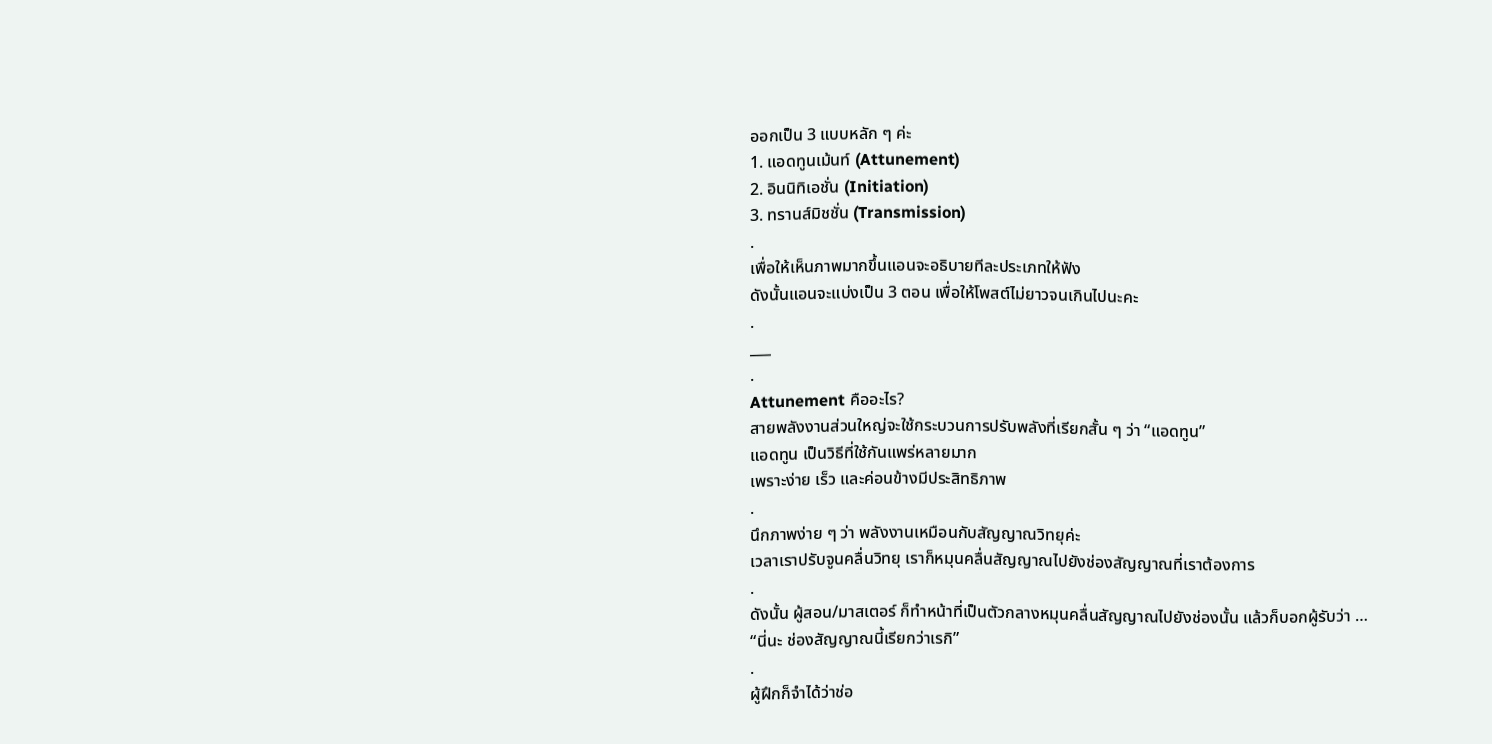ออกเป็น 3 แบบหลัก ๆ ค่ะ
1. แอดทูนเม้นท์ (Attunement)
2. อินนิทิเอชั่น (Initiation)
3. ทรานส์มิชชั่น (Transmission)
.
เพื่อให้เห็นภาพมากขึ้นแอนจะอธิบายทีละประเภทให้ฟัง
ดังนั้นแอนจะแบ่งเป็น 3 ตอน เพื่อให้โพสต์ไม่ยาวจนเกินไปนะคะ
.
___
.
Attunement คืออะไร?
สายพลังงานส่วนใหญ่จะใช้กระบวนการปรับพลังที่เรียกสั้น ๆ ว่า “แอดทูน”
แอดทูน เป็นวิธีที่ใช้กันแพร่หลายมาก
เพราะง่าย เร็ว และค่อนข้างมีประสิทธิภาพ
.
นึกภาพง่าย ๆ ว่า พลังงานเหมือนกับสัญญาณวิทยุค่ะ
เวลาเราปรับจูนคลื่นวิทยุ เราก็หมุนคลื่นสัญญาณไปยังช่องสัญญาณที่เราต้องการ
.
ดังนั้น ผู้สอน/มาสเตอร์ ก็ทำหน้าที่เป็นตัวกลางหมุนคลื่นสัญญาณไปยังช่องนั้น แล้วก็บอกผู้รับว่า …
“นี่นะ ช่องสัญญาณนี้เรียกว่าเรกิ”
.
ผู้ฝึกก็จำได้ว่าช่อ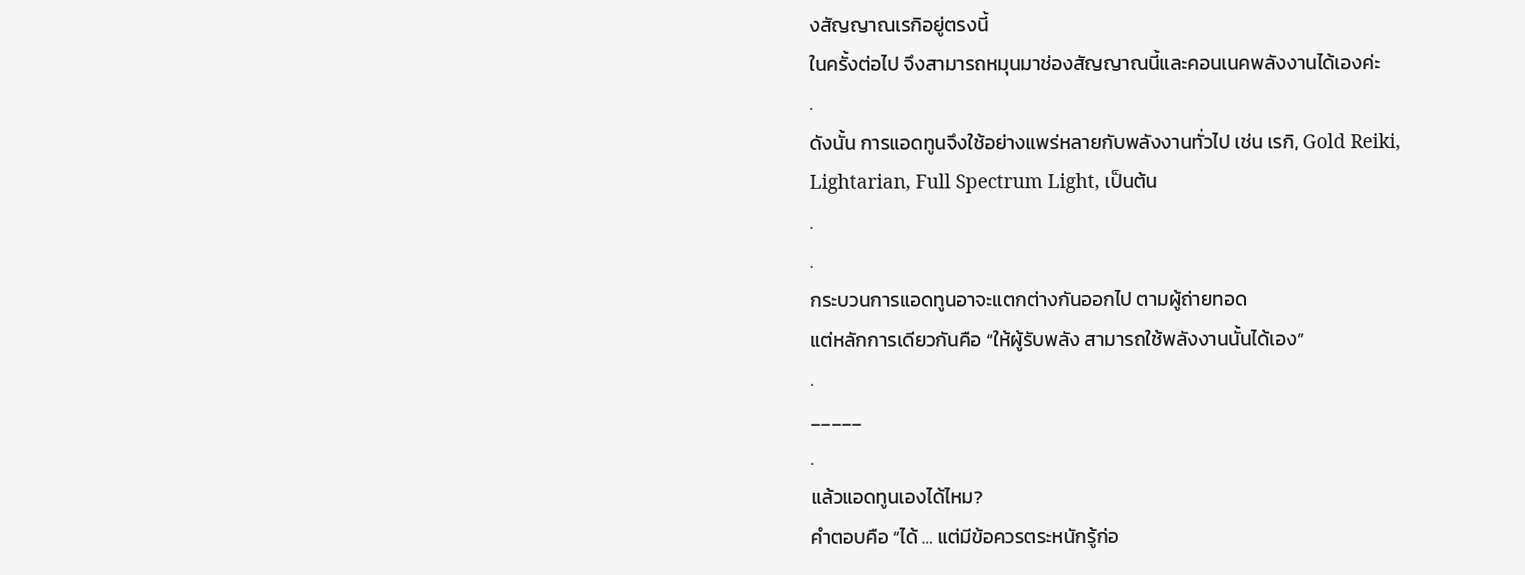งสัญญาณเรกิอยู่ตรงนี้
ในครั้งต่อไป จึงสามารถหมุนมาช่องสัญญาณนี้และคอนเนคพลังงานได้เองค่ะ
.
ดังนั้น การแอดทูนจึงใช้อย่างแพร่หลายกับพลังงานทั่วไป เช่น เรกิ, Gold Reiki, Lightarian, Full Spectrum Light, เป็นต้น
.
.
กระบวนการแอดทูนอาจะแตกต่างกันออกไป ตามผู้ถ่ายทอด
แต่หลักการเดียวกันคือ “ให้ผู้รับพลัง สามารถใช้พลังงานนั้นได้เอง”
.
_____
.
แล้วแอดทูนเองได้ไหม?
คำตอบคือ “ได้ … แต่มีข้อควรตระหนักรู้ก่อ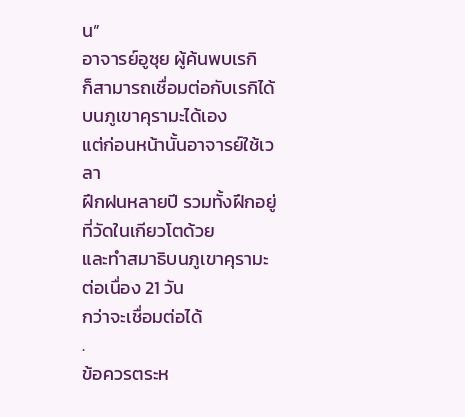น”
อาจารย์อูซุย ผู้ค้นพบเรกิ
ก็สามารถเชื่อมต่อกับเรกิได้ บนภูเขาคุรามะได้เอง
แต่ก่อนหน้านั้นอาจารย์ใช้เวลา
ฝึกฝนหลายปี รวมทั้งฝึกอยู่ที่วัดในเกียวโตด้วย
และทำสมาธิบนภูเขาคุรามะต่อเนื่อง 21 วัน
กว่าจะเชื่อมต่อได้
.
ข้อควรตระห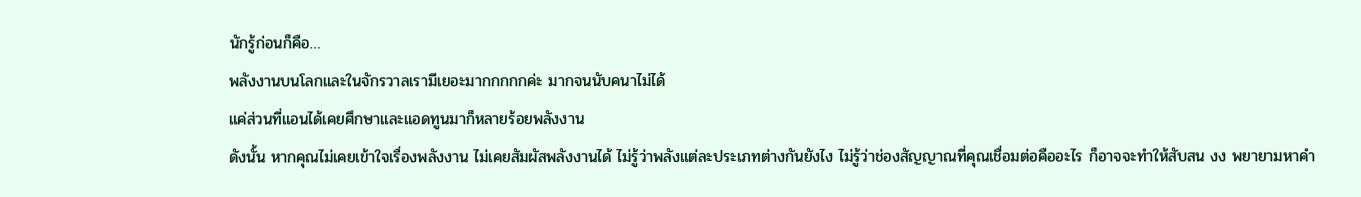นักรู้ก่อนก็คือ…
พลังงานบนโลกและในจักรวาลเรามีเยอะมากกกกกค่ะ มากจนนับคนาไม่ได้
แค่ส่วนที่แอนได้เคยศึกษาและแอดทูนมาก็หลายร้อยพลังงาน
ดังนั้น หากคุณไม่เคยเข้าใจเรื่องพลังงาน ไม่เคยสัมผัสพลังงานได้ ไม่รู้ว่าพลังแต่ละประเภทต่างกันยังไง ไม่รู้ว่าช่องสัญญาณที่คุณเชื่อมต่อคืออะไร ก็อาจจะทำให้สับสน งง พยายามหาคำ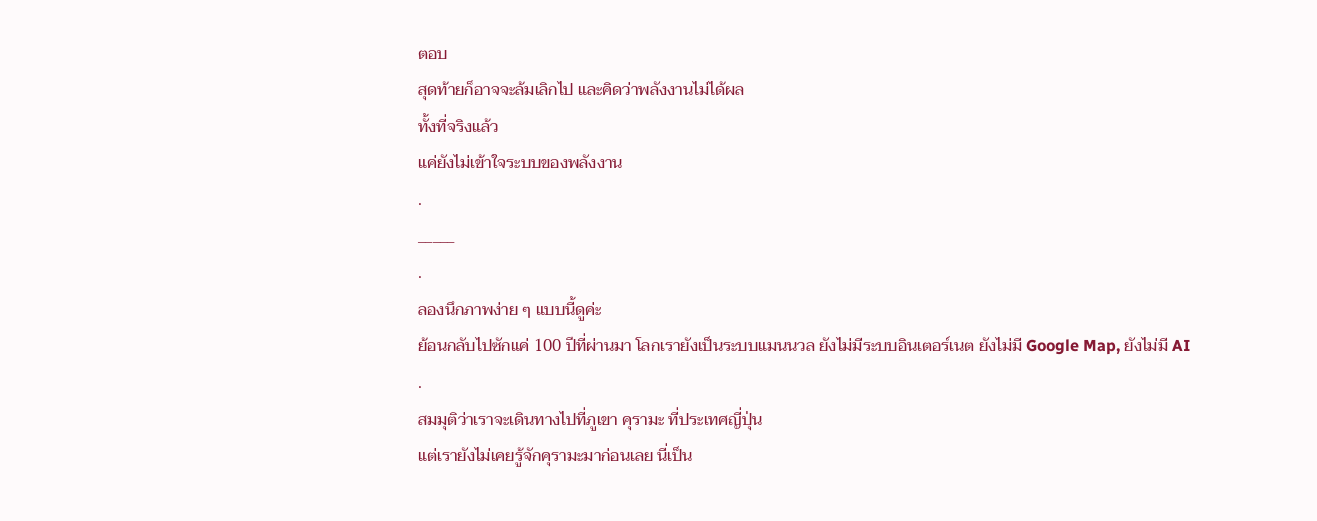ตอบ
สุดท้ายก็อาจจะล้มเลิกไป และคิดว่าพลังงานไม่ได้ผล
ทั้งที่จริงแล้ว
แค่ยังไม่เข้าใจระบบของพลังงาน
.
_____
.
ลองนึกภาพง่าย ๆ แบบนี้ดูค่ะ
ย้อนกลับไปซักแค่ 100 ปีที่ผ่านมา โลกเรายังเป็นระบบแมนนวล ยังไม่มีระบบอินเตอร์เนต ยังไม่มี Google Map, ยังไม่มี AI
.
สมมุติว่าเราจะเดินทางไปที่ภูเขา คุรามะ ที่ประเทศญี่ปุ่น
แต่เรายังไม่เคยรู้จักคุรามะมาก่อนเลย นี่เป็น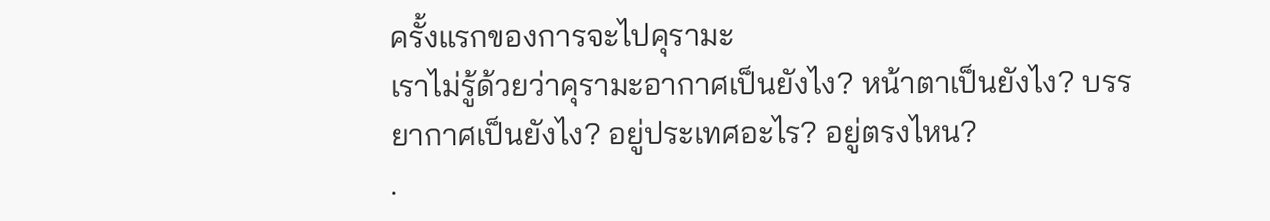ครั้งแรกของการจะไปคุรามะ
เราไม่รู้ด้วยว่าคุรามะอากาศเป็นยังไง? หน้าตาเป็นยังไง? บรรยากาศเป็นยังไง? อยู่ประเทศอะไร? อยู่ตรงไหน?
.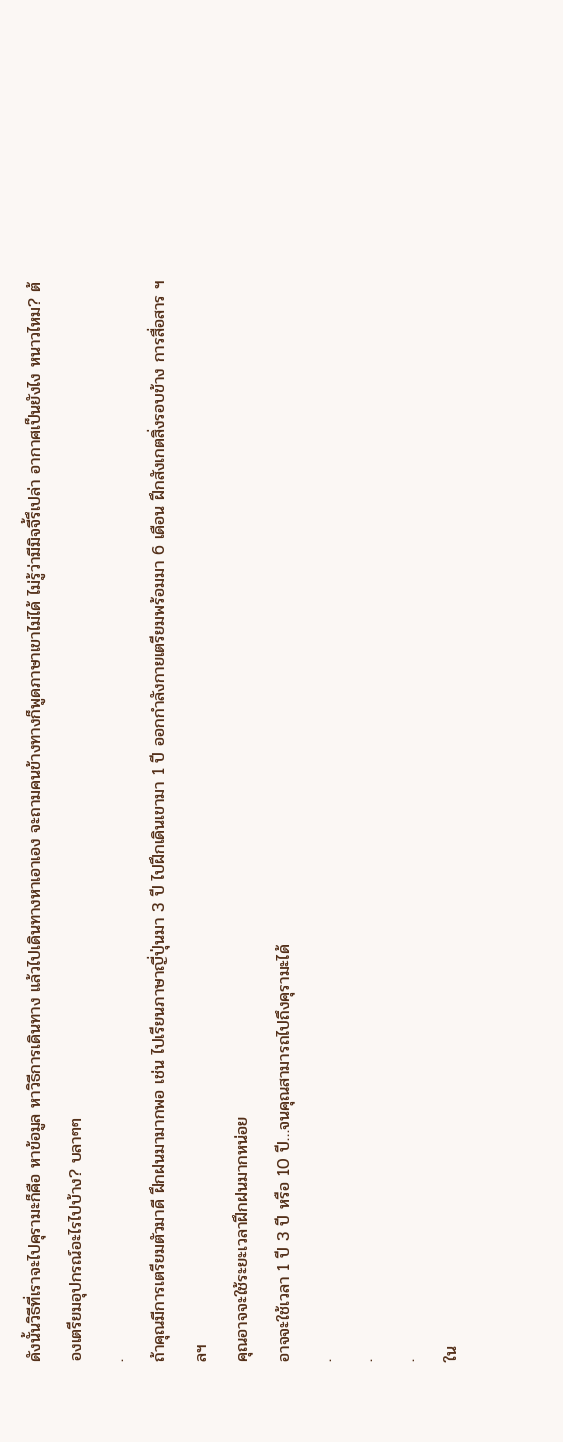ดังนั้นวิธีที่เราจะไปคุรามะก็คือ หาข้อมูล หาวิธีการเดินทาง แล้วไปเดินทางหาเอาเอง จะถามคนข้างทางก็พูดภาษาเขาไม่ได้ ไม่รู้ว่ามีมิจจี้รึเปล่า อากาศเป็นยังไง หนาวไหม? ต้องเตรียมอุปกรณ์อะไรไปบ้าง? บลาๆๆ
.
ถ้าคุณมีการเตรียมตัวมาดี ฝึกฝนมามากพอ เช่น ไปเรียนภาษาญี่ปุ่นมา 3 ปี ไปฝึกเดินเขามา 1 ปี ออกกำลังกายเตรียมพร้อมมา 6 เดือน ฝึกสังเกตสิ่งรอบข้าง การสื่อสาร ฯลฯ
คุณอาจจะใช้ระยะเวลาฝึกฝนมากหน่อย
อาจจะใช้เวลา 1 ปี 3 ปี หรือ 10 ปี…จนคุณสามารถไปถึงคุรามะได้
.
.
.
ใน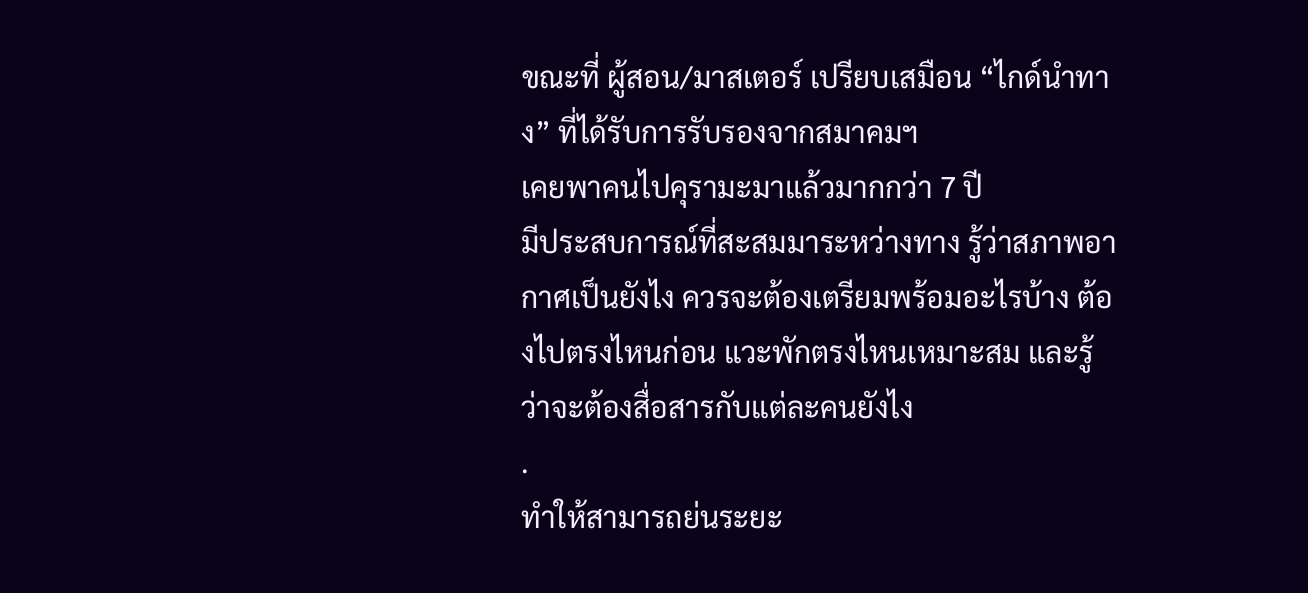ขณะที่ ผู้สอน/มาสเตอร์ เปรียบเสมือน “ไกด์นำทาง” ที่ได้รับการรับรองจากสมาคมฯ
เคยพาคนไปคุรามะมาแล้วมากกว่า 7 ปี
มีประสบการณ์ที่สะสมมาระหว่างทาง รู้ว่าสภาพอากาศเป็นยังไง ควรจะต้องเตรียมพร้อมอะไรบ้าง ต้องไปตรงไหนก่อน แวะพักตรงไหนเหมาะสม และรู้ว่าจะต้องสื่อสารกับแต่ละคนยังไง
.
ทำให้สามารถย่นระยะ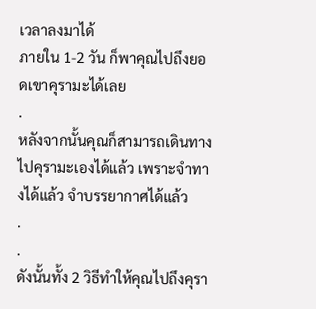เวลาลงมาได้
ภายใน 1-2 วัน ก็พาคุณไปถึงยอดเขาคุรามะได้เลย
.
หลังจากนั้นคุณก็สามารถเดินทางไปคุรามะเองได้แล้ว เพราะจำทางได้แล้ว จำบรรยากาศได้แล้ว
.
.
ดังนั้นทั้ง 2 วิธีทำให้คุณไปถึงคุรา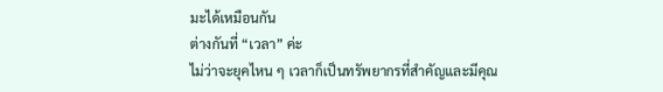มะได้เหมือนกัน
ต่างกันที่ “เวลา” ค่ะ
ไม่ว่าจะยุคไหน ๆ เวลาก็เป็นทรัพยากรที่สำคัญและมีคุณ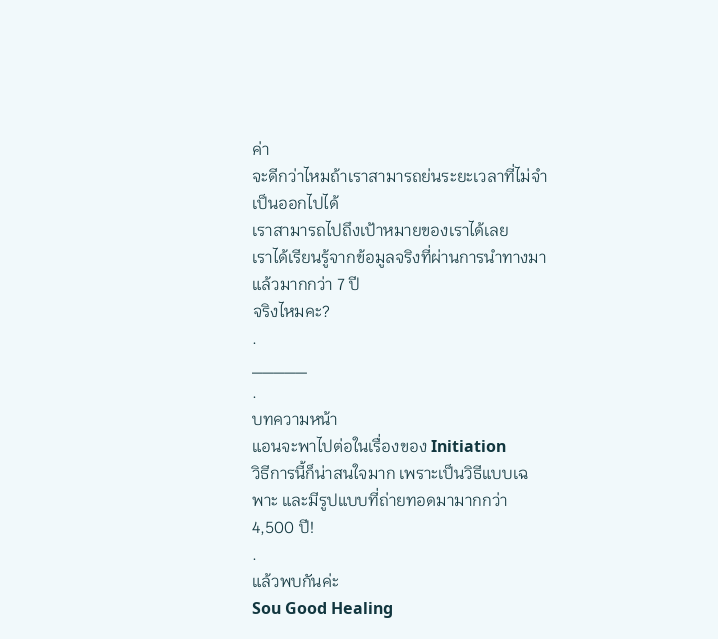ค่า
จะดีกว่าไหมถ้าเราสามารถย่นระยะเวลาที่ไม่จำเป็นออกไปได้
เราสามารถไปถึงเป้าหมายของเราได้เลย
เราได้เรียนรู้จากข้อมูลจริงที่ผ่านการนำทางมาแล้วมากกว่า 7 ปี
จริงไหมคะ?
.
_____
.
บทความหน้า
แอนจะพาไปต่อในเรื่องของ Initiation
วิธีการนี้ก็น่าสนใจมาก เพราะเป็นวิธีแบบเฉพาะ และมีรูปแบบที่ถ่ายทอดมามากกว่า 4,500 ปี!
.
แล้วพบกันค่ะ
Sou Good Healing